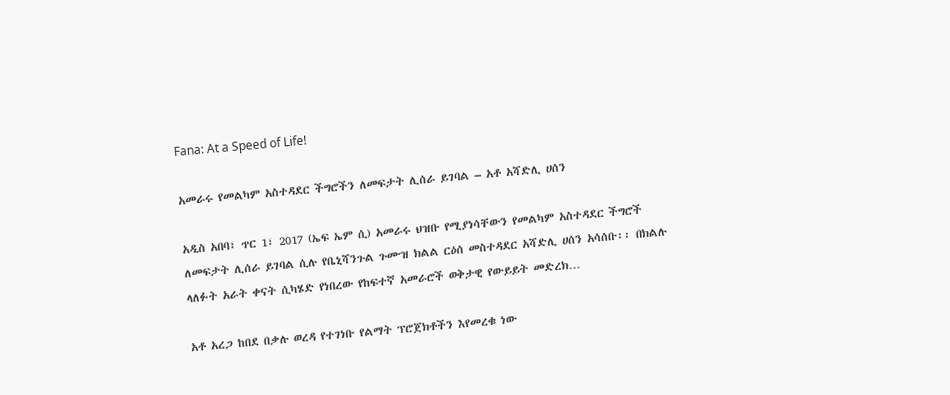Fana: At a Speed of Life!

አመራሩ የመልካም አስተዳደር ችግሮችን ለመፍታት ሊሰራ ይገባል – አቶ አሻድሊ ሀሰን

አዲስ አበባ፣ ጥር 1፣ 2017 (ኤፍ ኤም ሲ) አመራሩ ህዝቡ የሚያነሳቸውን የመልካም አስተዳደር ችግሮች ለመፍታት ሊሰራ ይገባል ሲሉ የቤኒሻንጉል ጉሙዝ ክልል ርዕሰ መስተዳደር አሻድሊ ሀሰን አሳሰቡ፡፡ በክልሉ ላለፉት አራት ቀናት ሲካሄድ የነበረው የከፍተኛ አመራሮች ወቅታዊ የውይይት መድረክ…

አቶ አረጋ ከበደ በቃሉ ወረዳ የተገነቡ የልማት ፕሮጀክቶችን እየመረቁ ነው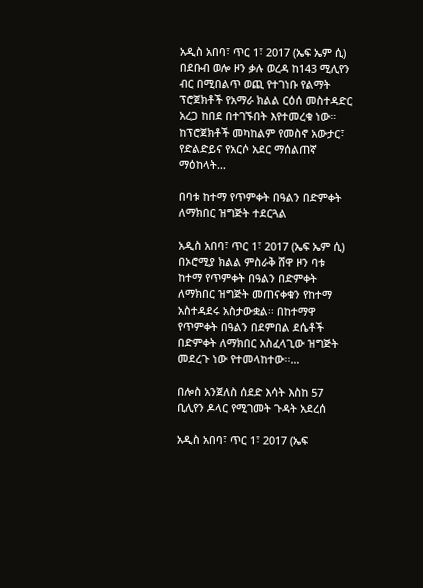አዲስ አበባ፣ ጥር 1፣ 2017 (ኤፍ ኤም ሲ) በደቡብ ወሎ ዞን ቃሉ ወረዳ ከ143 ሚሊየን ብር በሚበልጥ ወጪ የተገነቡ የልማት ፕሮጀክቶች የአማራ ክልል ርዕሰ መስተዳድር አረጋ ከበደ በተገኙበት እየተመረቁ ነው። ከፕሮጀክቶች መካከልም የመስኖ አውታር፣ የድልድይና የአርሶ አደር ማሰልጠኛ ማዕከላት…

በባቱ ከተማ የጥምቀት በዓልን በድምቀት ለማክበር ዝግጅት ተደርጓል

አዲስ አበባ፣ ጥር 1፣ 2017 (ኤፍ ኤም ሲ) በኦሮሚያ ክልል ምስራቅ ሸዋ ዞን ባቱ ከተማ የጥምቀት በዓልን በድምቀት ለማክበር ዝግጅት መጠናቀቁን የከተማ አስተዳደሩ አስታውቋል፡፡ በከተማዋ የጥምቀት በዓልን በደምበል ደሴቶች በድምቀት ለማክበር አስፈላጊው ዝግጅት መደረጉ ነው የተመላከተው፡፡…

በሎስ አንጀለስ ሰደድ እሳት እስከ 57 ቢሊየን ዶላር የሚገመት ጉዳት አደረሰ

አዲስ አበባ፣ ጥር 1፣ 2017 (ኤፍ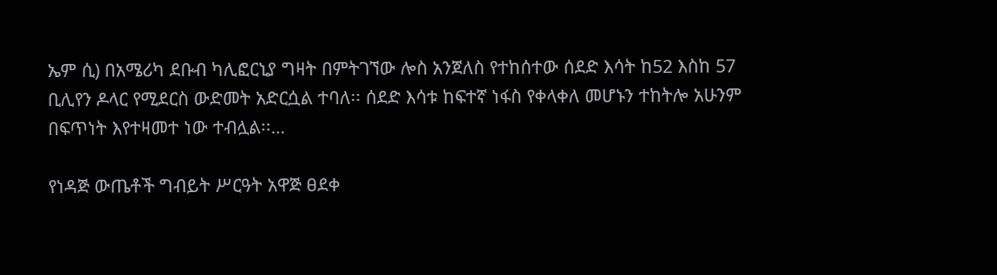ኤም ሲ) በአሜሪካ ደቡብ ካሊፎርኒያ ግዛት በምትገኘው ሎስ አንጀለስ የተከሰተው ሰደድ እሳት ከ52 እስከ 57 ቢሊየን ዶላር የሚደርስ ውድመት አድርሷል ተባለ፡፡ ሰደድ እሳቱ ከፍተኛ ነፋስ የቀላቀለ መሆኑን ተከትሎ አሁንም በፍጥነት እየተዛመተ ነው ተብሏል፡፡…

የነዳጅ ውጤቶች ግብይት ሥርዓት አዋጅ ፀደቀ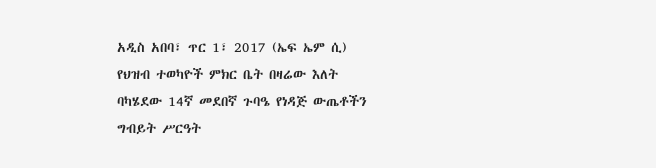አዲስ አበባ፣ ጥር 1፣ 2017 (ኤፍ ኤም ሲ) የህዝብ ተወካዮች ምክር ቤት በዛሬው እለት ባካሄደው 14ኛ መደበኛ ጉባዔ የነዳጅ ውጤቶችን ግብይት ሥርዓት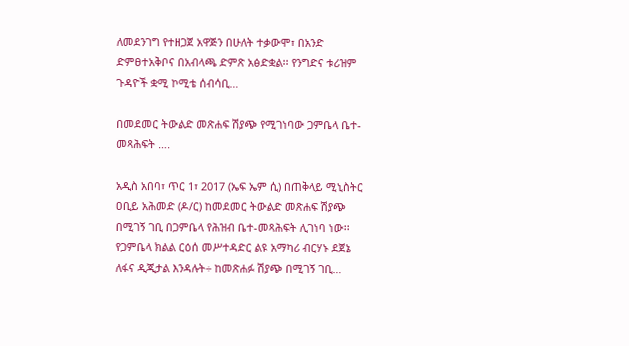ለመደንገግ የተዘጋጀ አዋጅን በሁለት ተቃውሞ፣ በአንድ ድምፀተአቅቦና በአብላጫ ድምጽ አፅድቋል፡፡ የንግድና ቱሪዝም ጉዳዮች ቋሚ ኮሚቴ ሰብሳቢ…

በመደመር ትውልድ መጽሐፍ ሽያጭ የሚገነባው ጋምቤላ ቤተ-መጻሕፍት ….

አዲስ አበባ፣ ጥር 1፣ 2017 (ኤፍ ኤም ሲ) በጠቅላይ ሚኒስትር ዐቢይ አሕመድ (ዶ/ር) ከመደመር ትውልድ መጽሐፍ ሽያጭ በሚገኝ ገቢ በጋምቤላ የሕዝብ ቤተ-መጻሕፍት ሊገነባ ነው፡፡ የጋምቤላ ክልል ርዕሰ መሥተዳድር ልዩ አማካሪ ብርሃኑ ደጀኔ ለፋና ዲጂታል እንዳሉት÷ ከመጽሐፉ ሽያጭ በሚገኝ ገቢ…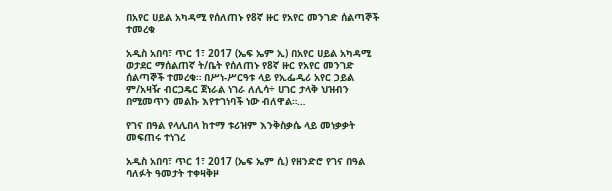በአየር ሀይል አካዳሚ የሰለጠኑ የ8ኛ ዙር የአየር መንገድ ሰልጣኞች ተመረቁ

አዲስ አበባ፣ ጥር 1፣ 2017 (ኤፍ ኤም ኢ) በአየር ሀይል አካዳሚ ወታደር ማሰልጠኛ ት/ቤት የሰለጠኑ የ8ኛ ዙር የአየር መንገድ ሰልጣኞች ተመረቁ። በሥነ-ሥርዓቱ ላይ የኢፌዲሪ አየር ኃይል ም/አዛዥ ብርጋዴር ጀነራል ነገራ ለሊሳ÷ ሀገር ታላቅ ህዝብን በሚመጥን መልኩ እየተገነባች ነው ብለዋል።…

የገና በዓል የላሊበላ ከተማ ቱሪዝም እንቅስቃሴ ላይ መነቃቃት መፍጠሩ ተነገረ

አዲስ አበባ፣ ጥር 1፣ 2017 (ኤፍ ኤም ሲ) የዘንድሮ የገና በዓል ባለፉት ዓመታት ተቀዛቅዞ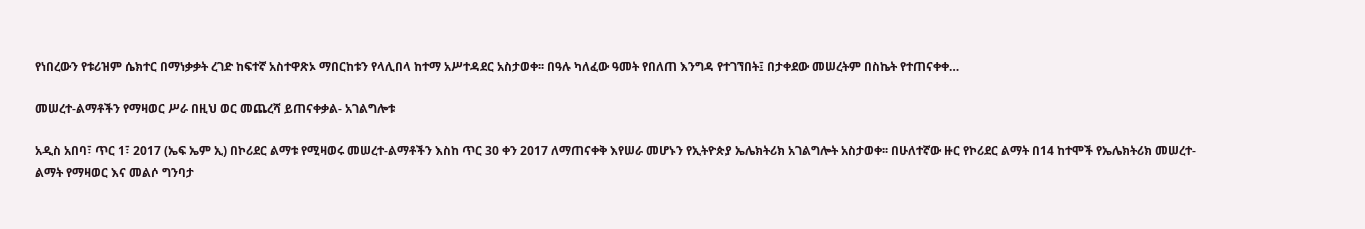የነበረውን የቱሪዝም ሴክተር በማነቃቃት ረገድ ከፍተኛ አስተዋጽኦ ማበርከቱን የላሊበላ ከተማ አሥተዳደር አስታወቀ፡፡ በዓሉ ካለፈው ዓመት የበለጠ እንግዳ የተገኘበት፤ በታቀደው መሠረትም በስኬት የተጠናቀቀ…

መሠረተ-ልማቶችን የማዛወር ሥራ በዚህ ወር መጨረሻ ይጠናቀቃል- አገልግሎቱ

አዲስ አበባ፣ ጥር 1፣ 2017 (ኤፍ ኤም ኢ) በኮሪደር ልማቱ የሚዛወሩ መሠረተ-ልማቶችን እስከ ጥር 30 ቀን 2017 ለማጠናቀቅ እየሠራ መሆኑን የኢትዮጵያ ኤሌክትሪክ አገልግሎት አስታወቀ፡፡ በሁለተኛው ዙር የኮሪደር ልማት በ14 ከተሞች የኤሌክትሪክ መሠረተ-ልማት የማዛወር እና መልሶ ግንባታ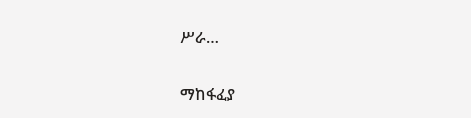ሥራ…

ማከፋፈያ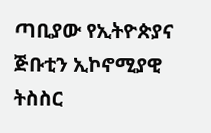ጣቢያው የኢትዮጵያና ጅቡቲን ኢኮኖሚያዊ ትስስር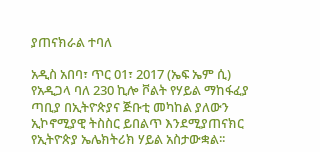ያጠናክራል ተባለ

አዲስ አበባ፣ ጥር 01፣ 2017 (ኤፍ ኤም ሲ) የአዲጋላ ባለ 230 ኪሎ ቮልት የሃይል ማከፋፈያ ጣቢያ በኢትዮጵያና ጅቡቲ መካከል ያለውን ኢኮኖሚያዊ ትስስር ይበልጥ እንደሚያጠናክር የኢትዮጵያ ኤሌክትሪክ ሃይል አስታውቋል፡፡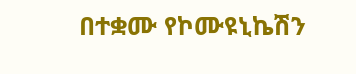በተቋሙ የኮሙዩኒኬሽን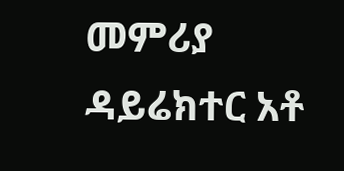መምሪያ ዳይሬክተር አቶ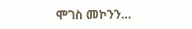ሞገስ መኮንን…